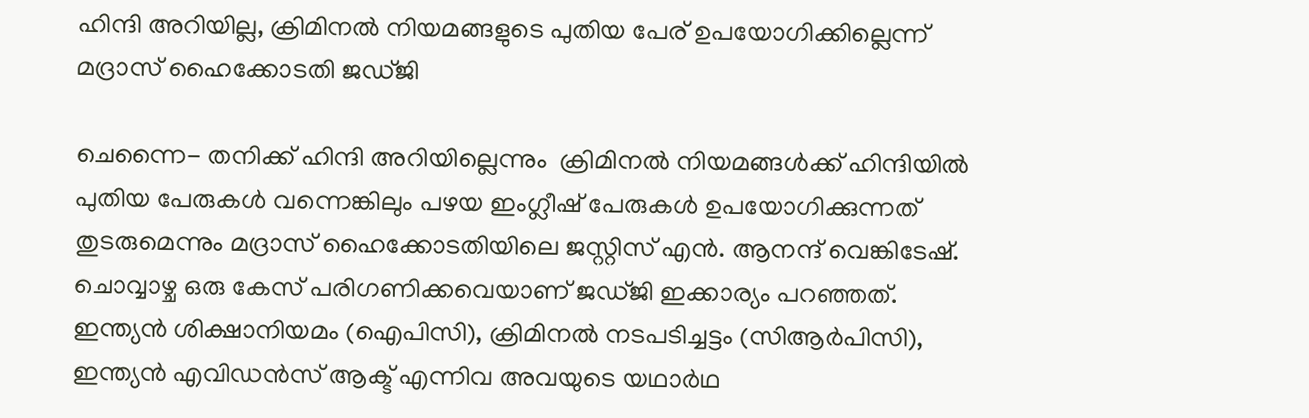ഹിന്ദി അറിയില്ല, ക്രിമിനല്‍ നിയമങ്ങളുടെ പുതിയ പേര് ഉപയോഗിക്കില്ലെന്ന് മദ്രാസ് ഹൈക്കോടതി ജഡ്ജി

ചെന്നൈ- തനിക്ക് ഹിന്ദി അറിയില്ലെന്നും  ക്രിമിനല്‍ നിയമങ്ങള്‍ക്ക് ഹിന്ദിയില്‍ പുതിയ പേരുകള്‍ വന്നെങ്കിലും പഴയ ഇംഗ്ലീഷ് പേരുകള്‍ ഉപയോഗിക്കുന്നത് തുടരുമെന്നും മദ്രാസ് ഹൈക്കോടതിയിലെ ജസ്റ്റിസ് എന്‍. ആനന്ദ് വെങ്കിടേഷ്. ചൊവ്വാഴ്ച ഒരു കേസ് പരിഗണിക്കവെയാണ് ജഡ്ജി ഇക്കാര്യം പറഞ്ഞത്. ഇന്ത്യന്‍ ശിക്ഷാനിയമം (ഐപിസി), ക്രിമിനല്‍ നടപടിച്ചട്ടം (സിആര്‍പിസി), ഇന്ത്യന്‍ എവിഡന്‍സ് ആക്ട് എന്നിവ അവയുടെ യഥാര്‍ഥ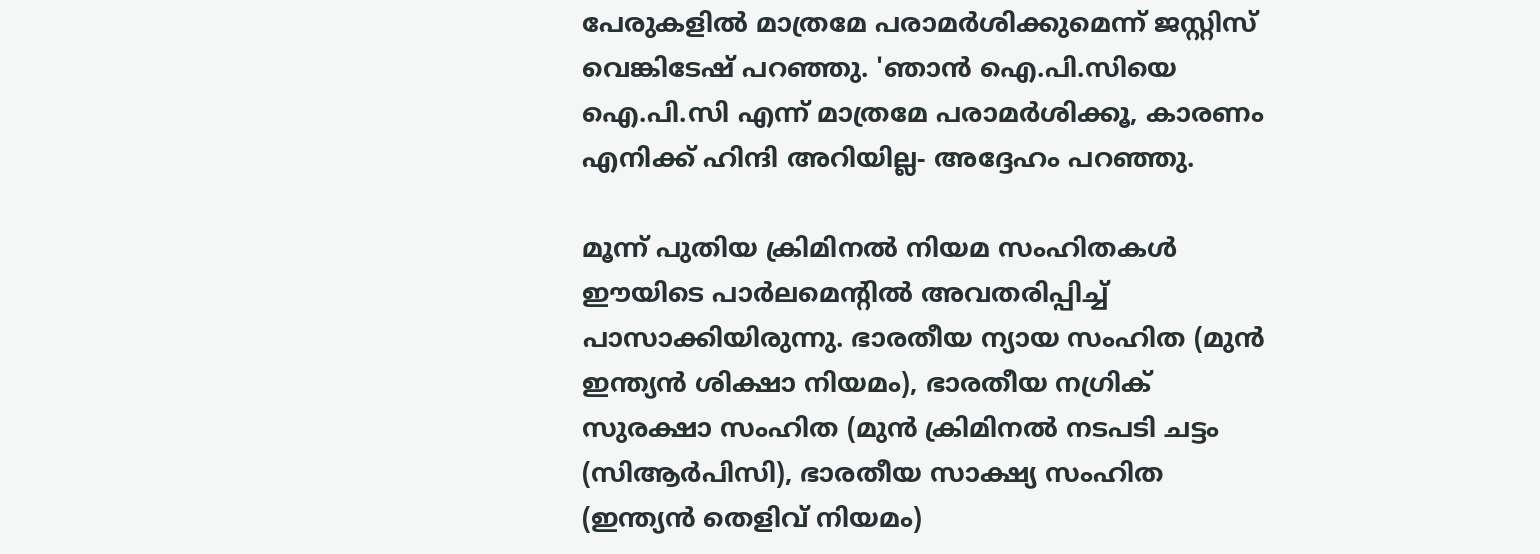പേരുകളില്‍ മാത്രമേ പരാമര്‍ശിക്കുമെന്ന് ജസ്റ്റിസ് വെങ്കിടേഷ് പറഞ്ഞു. 'ഞാന്‍ ഐ.പി.സിയെ ഐ.പി.സി എന്ന് മാത്രമേ പരാമര്‍ശിക്കൂ, കാരണം എനിക്ക് ഹിന്ദി അറിയില്ല- അദ്ദേഹം പറഞ്ഞു.

മൂന്ന് പുതിയ ക്രിമിനല്‍ നിയമ സംഹിതകള്‍ ഈയിടെ പാര്‍ലമെന്റില്‍ അവതരിപ്പിച്ച് പാസാക്കിയിരുന്നു. ഭാരതീയ ന്യായ സംഹിത (മുന്‍ ഇന്ത്യന്‍ ശിക്ഷാ നിയമം), ഭാരതീയ നഗ്രിക് സുരക്ഷാ സംഹിത (മുന്‍ ക്രിമിനല്‍ നടപടി ചട്ടം (സിആര്‍പിസി), ഭാരതീയ സാക്ഷ്യ സംഹിത (ഇന്ത്യന്‍ തെളിവ് നിയമം)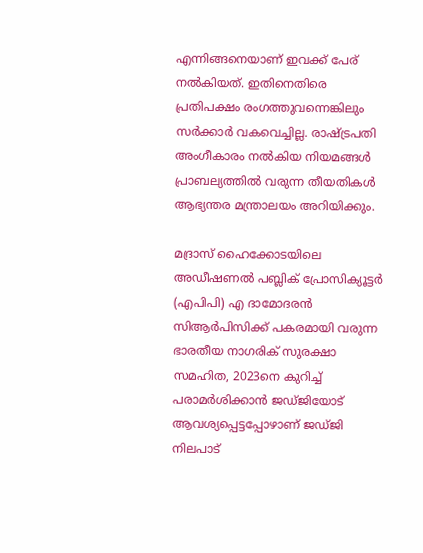എന്നിങ്ങനെയാണ് ഇവക്ക് പേര് നല്‍കിയത്. ഇതിനെതിരെ പ്രതിപക്ഷം രംഗത്തുവന്നെങ്കിലും സര്‍ക്കാര്‍ വകവെച്ചില്ല. രാഷ്ട്രപതി അംഗീകാരം നല്‍കിയ നിയമങ്ങള്‍  പ്രാബല്യത്തില്‍ വരുന്ന തീയതികള്‍ ആഭ്യന്തര മന്ത്രാലയം അറിയിക്കും.

മദ്രാസ് ഹൈക്കോടയിലെ അഡീഷണല്‍ പബ്ലിക് പ്രോസിക്യൂട്ടര്‍ (എപിപി) എ ദാമോദരന്‍ സിആര്‍പിസിക്ക് പകരമായി വരുന്ന ഭാരതീയ നാഗരിക് സുരക്ഷാ സമഹിത, 2023നെ കുറിച്ച് പരാമര്‍ശിക്കാന്‍ ജഡ്ജിയോട് ആവശ്യപ്പെട്ടപ്പോഴാണ് ജഡ്ജി നിലപാട്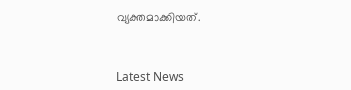വ്യക്തമാക്കിയത്.



Latest News